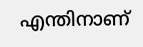എന്തിനാണ്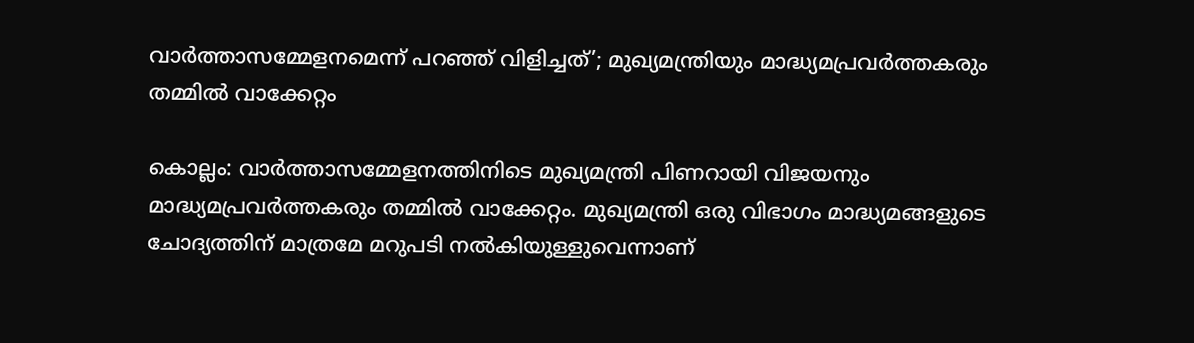വാർത്താസമ്മേളനമെന്ന് പറഞ്ഞ് വിളിച്ചത്’; മുഖ്യമന്ത്രിയും മാദ്ധ്യമപ്രവർത്തകരും തമ്മിൽ വാക്കേറ്റം

കൊല്ലം: വാർത്താസമ്മേളനത്തിനിടെ മുഖ്യമന്ത്രി പിണറായി വിജയനും മാദ്ധ്യമപ്രവർത്തകരും തമ്മിൽ വാക്കേറ്റം. മുഖ്യമന്ത്രി ഒരു വിഭാഗം മാദ്ധ്യമങ്ങളുടെ ചോദ്യത്തിന് മാത്രമേ മറുപടി നൽകിയുള്ളുവെന്നാണ്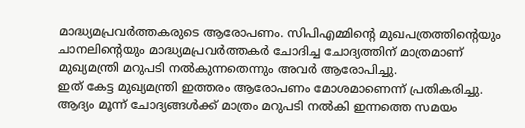മാദ്ധ്യമപ്രവർത്തകരുടെ ആരോപണം. സിപിഎമ്മിന്റെ മുഖപത്രത്തിന്റെയും ചാനലിന്റെയും മാദ്ധ്യമപ്രവർത്തകർ ചോദിച്ച ചോദ്യത്തിന് മാത്രമാണ് മുഖ്യമന്ത്രി മറുപടി നൽകുന്നതെന്നും അവർ ആരോപിച്ചു.
ഇത് കേട്ട മുഖ്യമന്ത്രി ഇത്തരം ആരോപണം മോശമാണെന്ന് പ്രതികരിച്ചു. ആദ്യം മൂന്ന് ചോദ്യങ്ങൾക്ക് മാത്രം മറുപടി നൽകി ഇന്നത്തെ സമയം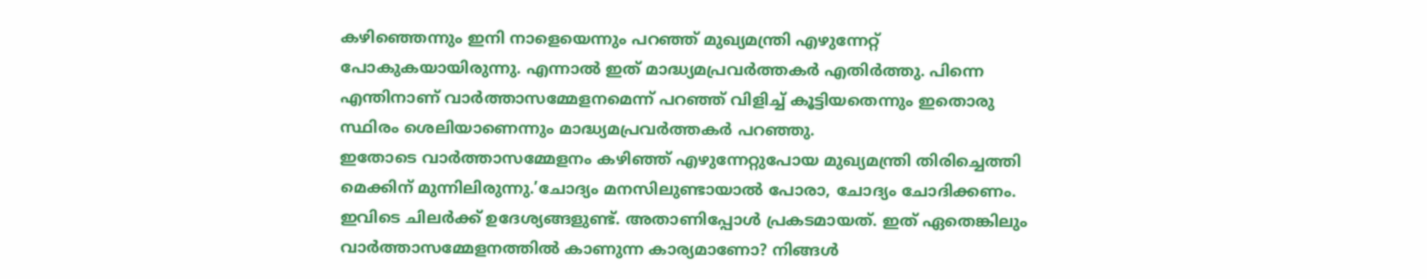കഴിഞ്ഞെന്നും ഇനി നാളെയെന്നും പറഞ്ഞ് മുഖ്യമന്ത്രി എഴുന്നേറ്റ് പോകുകയായിരുന്നു. എന്നാൽ ഇത് മാദ്ധ്യമപ്രവർത്തകർ എതിർത്തു. പിന്നെ എന്തിനാണ് വാർത്താസമ്മേളനമെന്ന് പറഞ്ഞ് വിളിച്ച് കൂട്ടിയതെന്നും ഇതൊരു സ്ഥിരം ശെലിയാണെന്നും മാദ്ധ്യമപ്രവർത്തകർ പറഞ്ഞു.
ഇതോടെ വാർത്താസമ്മേളനം കഴിഞ്ഞ് എഴുന്നേറ്റുപോയ മുഖ്യമന്ത്രി തിരിച്ചെത്തി മെക്കിന് മുന്നിലിരുന്നു.’ചോദ്യം മനസിലുണ്ടായാൽ പോരാ, ചോദ്യം ചോദിക്കണം. ഇവിടെ ചിലർക്ക് ഉദേശ്യങ്ങളുണ്ട്. അതാണിപ്പോൾ പ്രകടമായത്. ഇത് ഏതെങ്കിലും വാർത്താസമ്മേളനത്തിൽ കാണുന്ന കാര്യമാണോ? നിങ്ങൾ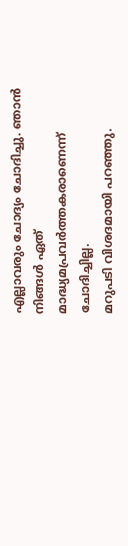എല്ലാവരും ചോദ്യം ചോദിച്ചു. ഞാൻ നിങ്ങൾ ഏത് മാദ്ധ്യമപ്രവർത്തകരാണെന്ന് ചോദിച്ചില്ല.
മറുപടി വിശദമായി പറഞ്ഞു.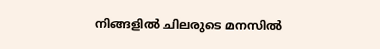നിങ്ങളിൽ ചിലരുടെ മനസിൽ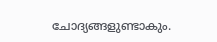ചോദ്യങ്ങളുണ്ടാകും.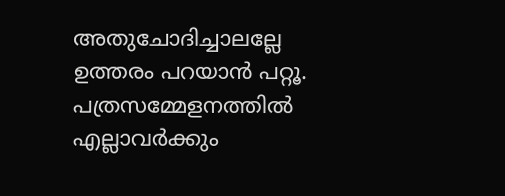അതുചോദിച്ചാലല്ലേ ഉത്തരം പറയാൻ പറ്റൂ. പത്രസമ്മേളനത്തിൽ എല്ലാവർക്കും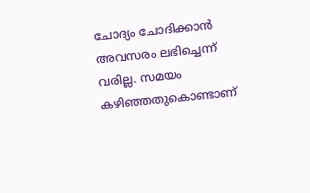ചോദ്യം ചോദിക്കാൻ അവസരം ലഭിച്ചെന്ന് വരില്ല. സമയം കഴിഞ്ഞതുകൊണ്ടാണ്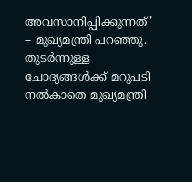അവസാനിപ്പിക്കുന്നത്’ – മുഖ്യമന്ത്രി പറഞ്ഞു. തുടർന്നുള്ള ചോദ്യങ്ങൾക്ക് മറുപടി നൽകാതെ മുഖ്യമന്ത്രി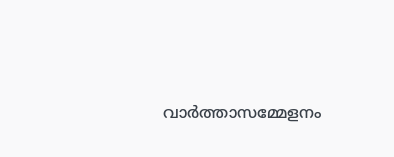വാർത്താസമ്മേളനം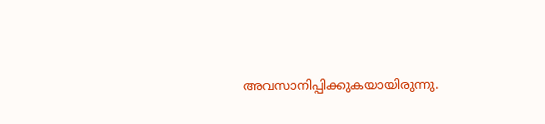അവസാനിപ്പിക്കുകയായിരുന്നു.